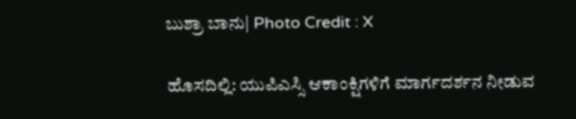ಬುಶ್ರಾ ಬಾನು| Photo Credit : X

ಹೊಸದಿಲ್ಲಿ: ಯುಪಿಎಸ್ಸಿ ಆಕಾಂಕ್ಷಿಗಳಿಗೆ ಮಾರ್ಗದರ್ಶನ ನೀಡುವ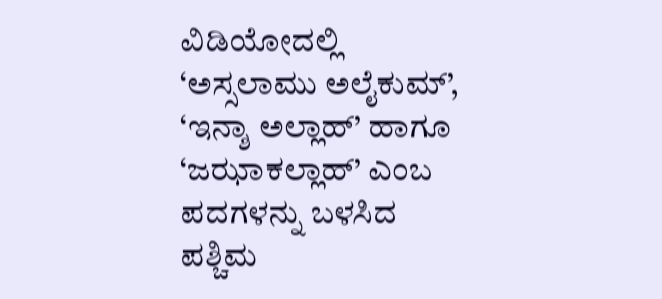ವಿಡಿಯೋದಲ್ಲಿ ‘ಅಸ್ಸಲಾಮು ಅಲೈಕುಮ್’, ‘ಇನ್ಶಾ ಅಲ್ಲಾಹ್’ ಹಾಗೂ ‘ಜಝಾಕಲ್ಲಾಹ್’ ಎಂಬ ಪದಗಳನ್ನು ಬಳಸಿದ ಪಶ್ಚಿಮ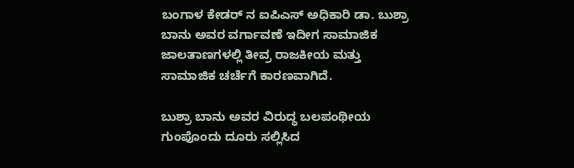ಬಂಗಾಳ ಕೇಡರ್ ನ ಐಪಿಎಸ್ ಅಧಿಕಾರಿ ಡಾ. ಬುಶ್ರಾ ಬಾನು ಅವರ ವರ್ಗಾವಣೆ ಇದೀಗ ಸಾಮಾಜಿಕ ಜಾಲತಾಣಗಳಲ್ಲಿ ತೀವ್ರ ರಾಜಕೀಯ ಮತ್ತು ಸಾಮಾಜಿಕ ಚರ್ಚೆಗೆ ಕಾರಣವಾಗಿದೆ.

ಬುಶ್ರಾ ಬಾನು ಅವರ ವಿರುದ್ಧ ಬಲಪಂಥೀಯ ಗುಂಪೊಂದು ದೂರು ಸಲ್ಲಿಸಿದ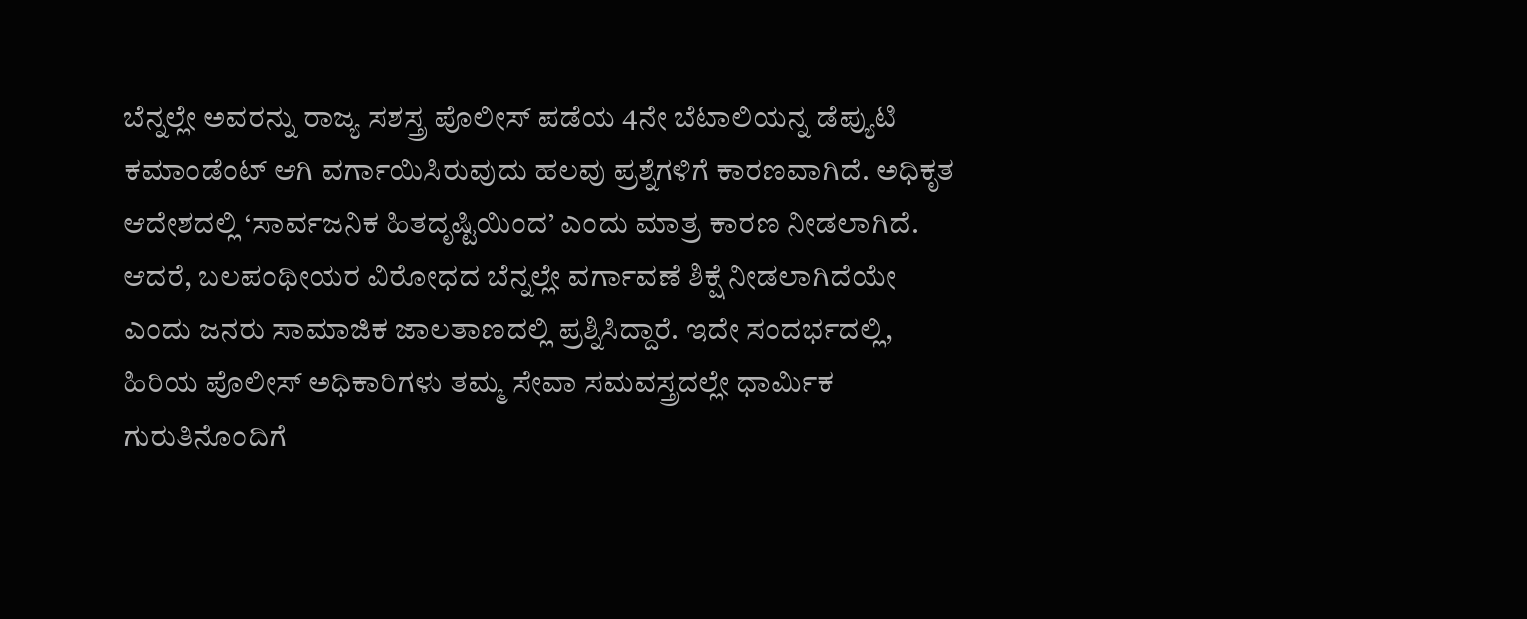ಬೆನ್ನಲ್ಲೇ ಅವರನ್ನು ರಾಜ್ಯ ಸಶಸ್ತ್ರ ಪೊಲೀಸ್ ಪಡೆಯ 4ನೇ ಬೆಟಾಲಿಯನ್ನ ಡೆಪ್ಯುಟಿ ಕಮಾಂಡೆಂಟ್ ಆಗಿ ವರ್ಗಾಯಿಸಿರುವುದು ಹಲವು ಪ್ರಶ್ನೆಗಳಿಗೆ ಕಾರಣವಾಗಿದೆ. ಅಧಿಕೃತ ಆದೇಶದಲ್ಲಿ ‘ಸಾರ್ವಜನಿಕ ಹಿತದೃಷ್ಟಿಯಿಂದ’ ಎಂದು ಮಾತ್ರ ಕಾರಣ ನೀಡಲಾಗಿದೆ. ಆದರೆ, ಬಲಪಂಥೀಯರ ವಿರೋಧದ ಬೆನ್ನಲ್ಲೇ ವರ್ಗಾವಣೆ ಶಿಕ್ಷೆ ನೀಡಲಾಗಿದೆಯೇ ಎಂದು ಜನರು ಸಾಮಾಜಿಕ ಜಾಲತಾಣದಲ್ಲಿ ಪ್ರಶ್ನಿಸಿದ್ದಾರೆ. ಇದೇ ಸಂದರ್ಭದಲ್ಲಿ, ಹಿರಿಯ ಪೊಲೀಸ್‌ ಅಧಿಕಾರಿಗಳು ತಮ್ಮ ಸೇವಾ ಸಮವಸ್ತ್ರದಲ್ಲೇ ಧಾರ್ಮಿಕ ಗುರುತಿನೊಂದಿಗೆ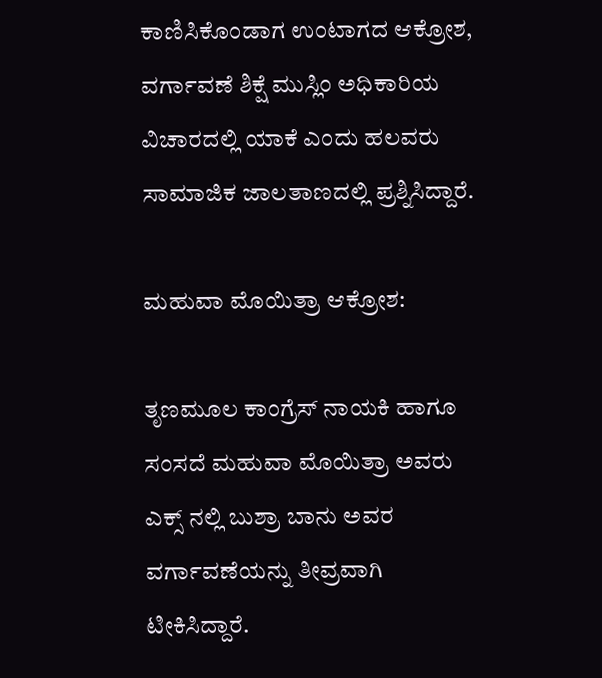ಕಾಣಿಸಿಕೊಂಡಾಗ ಉಂಟಾಗದ ಆಕ್ರೋಶ, ವರ್ಗಾವಣೆ ಶಿಕ್ಷೆ ಮುಸ್ಲಿಂ ಅಧಿಕಾರಿಯ ವಿಚಾರದಲ್ಲಿ ಯಾಕೆ ಎಂದು ಹಲವರು ಸಾಮಾಜಿಕ ಜಾಲತಾಣದಲ್ಲಿ ಪ್ರಶ್ನಿಸಿದ್ದಾರೆ.

ಮಹುವಾ ಮೊಯಿತ್ರಾ ಆಕ್ರೋಶ:

ತೃಣಮೂಲ ಕಾಂಗ್ರೆಸ್ ನಾಯಕಿ ಹಾಗೂ ಸಂಸದೆ ಮಹುವಾ ಮೊಯಿತ್ರಾ ಅವರು ಎಕ್ಸ್ ನಲ್ಲಿ ಬುಶ್ರಾ ಬಾನು ಅವರ ವರ್ಗಾವಣೆಯನ್ನು ತೀವ್ರವಾಗಿ ಟೀಕಿಸಿದ್ದಾರೆ.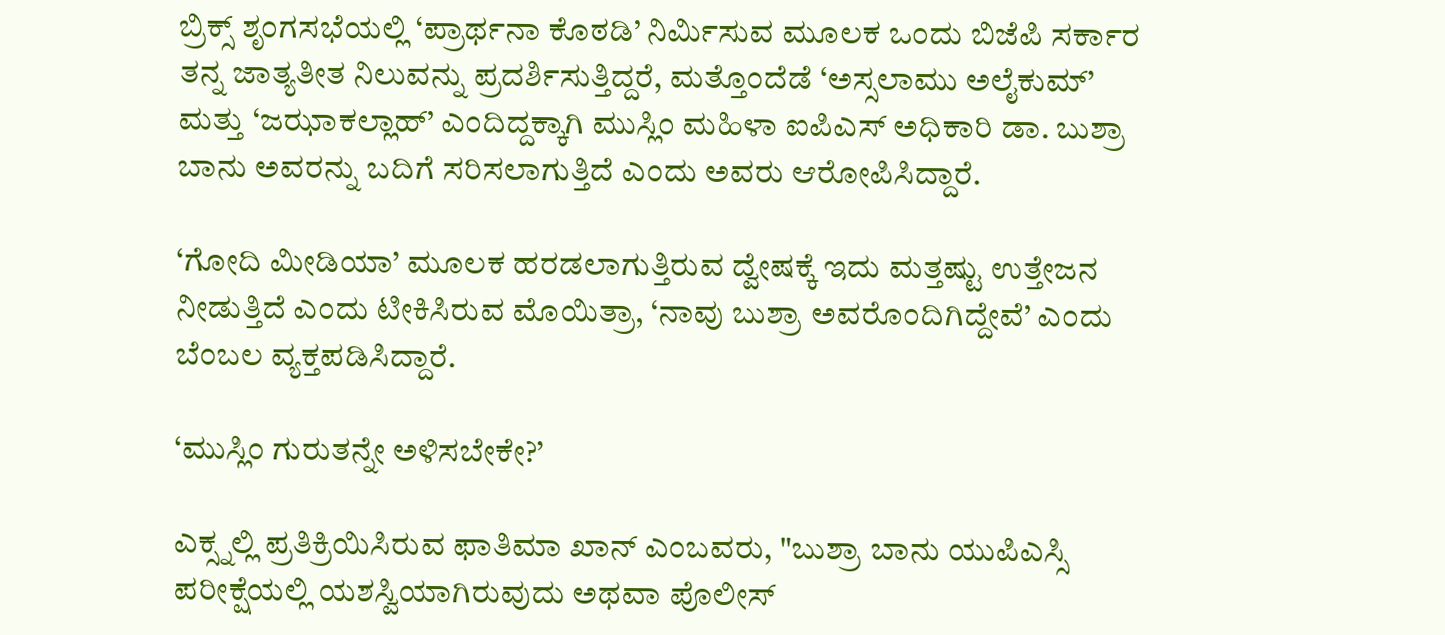ಬ್ರಿಕ್ಸ್ ಶೃಂಗಸಭೆಯಲ್ಲಿ ‘ಪ್ರಾರ್ಥನಾ ಕೊಠಡಿ’ ನಿರ್ಮಿಸುವ ಮೂಲಕ ಒಂದು ಬಿಜೆಪಿ ಸರ್ಕಾರ ತನ್ನ ಜಾತ್ಯತೀತ ನಿಲುವನ್ನು ಪ್ರದರ್ಶಿಸುತ್ತಿದ್ದರೆ, ಮತ್ತೊಂದೆಡೆ ‘ಅಸ್ಸಲಾಮು ಅಲೈಕುಮ್’ ಮತ್ತು ‘ಜಝಾಕಲ್ಲಾಹ್’ ಎಂದಿದ್ದಕ್ಕಾಗಿ ಮುಸ್ಲಿಂ ಮಹಿಳಾ ಐಪಿಎಸ್ ಅಧಿಕಾರಿ ಡಾ. ಬುಶ್ರಾ ಬಾನು ಅವರನ್ನು ಬದಿಗೆ ಸರಿಸಲಾಗುತ್ತಿದೆ ಎಂದು ಅವರು ಆರೋಪಿಸಿದ್ದಾರೆ.

‘ಗೋದಿ ಮೀಡಿಯಾ’ ಮೂಲಕ ಹರಡಲಾಗುತ್ತಿರುವ ದ್ವೇಷಕ್ಕೆ ಇದು ಮತ್ತಷ್ಟು ಉತ್ತೇಜನ ನೀಡುತ್ತಿದೆ ಎಂದು ಟೀಕಿಸಿರುವ ಮೊಯಿತ್ರಾ, ‘ನಾವು ಬುಶ್ರಾ ಅವರೊಂದಿಗಿದ್ದೇವೆ’ ಎಂದು ಬೆಂಬಲ ವ್ಯಕ್ತಪಡಿಸಿದ್ದಾರೆ.

‘ಮುಸ್ಲಿಂ ಗುರುತನ್ನೇ ಅಳಿಸಬೇಕೇ?’

ಎಕ್ಸ್ನಲ್ಲಿ ಪ್ರತಿಕ್ರಿಯಿಸಿರುವ ಫಾತಿಮಾ ಖಾನ್ ಎಂಬವರು, "ಬುಶ್ರಾ ಬಾನು ಯುಪಿಎಸ್ಸಿ ಪರೀಕ್ಷೆಯಲ್ಲಿ ಯಶಸ್ವಿಯಾಗಿರುವುದು ಅಥವಾ ಪೊಲೀಸ್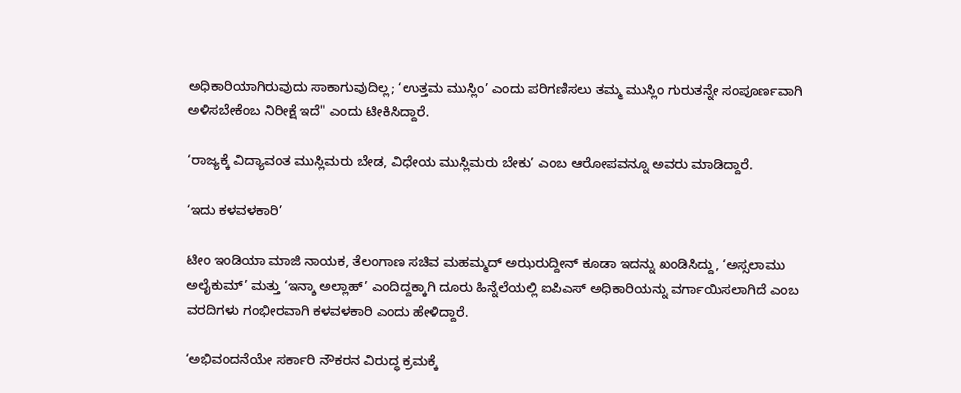ಅಧಿಕಾರಿಯಾಗಿರುವುದು ಸಾಕಾಗುವುದಿಲ್ಲ; ‘ಉತ್ತಮ ಮುಸ್ಲಿಂ’ ಎಂದು ಪರಿಗಣಿಸಲು ತಮ್ಮ ಮುಸ್ಲಿಂ ಗುರುತನ್ನೇ ಸಂಪೂರ್ಣವಾಗಿ ಅಳಿಸಬೇಕೆಂಬ ನಿರೀಕ್ಷೆ ಇದೆ" ಎಂದು ಟೀಕಿಸಿದ್ದಾರೆ.

‘ರಾಜ್ಯಕ್ಕೆ ವಿದ್ಯಾವಂತ ಮುಸ್ಲಿಮರು ಬೇಡ, ವಿಧೇಯ ಮುಸ್ಲಿಮರು ಬೇಕು’ ಎಂಬ ಆರೋಪವನ್ನೂ ಅವರು ಮಾಡಿದ್ದಾರೆ.

‘ಇದು ಕಳವಳಕಾರಿ’

ಟೀಂ ಇಂಡಿಯಾ ಮಾಜಿ ನಾಯಕ, ತೆಲಂಗಾಣ ಸಚಿವ ಮಹಮ್ಮದ್ ಅಝರುದ್ದೀನ್ ಕೂಡಾ ಇದನ್ನು ಖಂಡಿಸಿದ್ದು, ‘ಅಸ್ಸಲಾಮು ಅಲೈಕುಮ್’ ಮತ್ತು ‘ಇನ್ಶಾ ಅಲ್ಲಾಹ್’ ಎಂದಿದ್ದಕ್ಕಾಗಿ ದೂರು ಹಿನ್ನೆಲೆಯಲ್ಲಿ ಐಪಿಎಸ್ ಅಧಿಕಾರಿಯನ್ನು ವರ್ಗಾಯಿಸಲಾಗಿದೆ ಎಂಬ ವರದಿಗಳು ಗಂಭೀರವಾಗಿ ಕಳವಳಕಾರಿ ಎಂದು ಹೇಳಿದ್ದಾರೆ.

‘ಅಭಿವಂದನೆಯೇ ಸರ್ಕಾರಿ ನೌಕರನ ವಿರುದ್ಧ ಕ್ರಮಕ್ಕೆ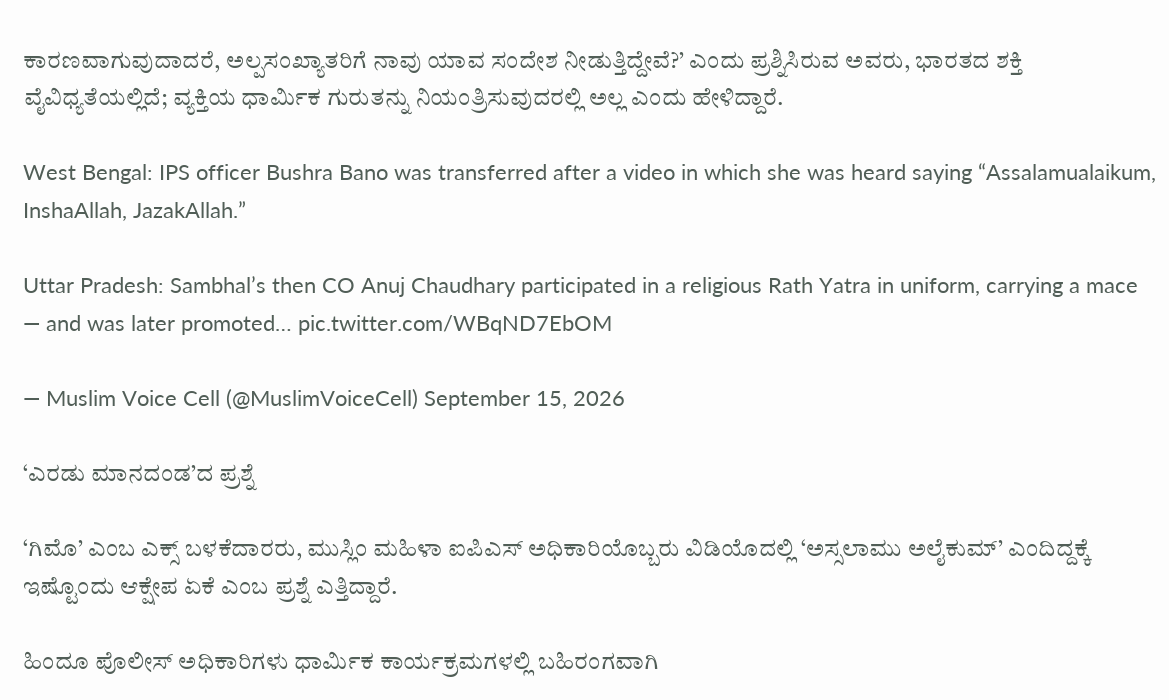ಕಾರಣವಾಗುವುದಾದರೆ, ಅಲ್ಪಸಂಖ್ಯಾತರಿಗೆ ನಾವು ಯಾವ ಸಂದೇಶ ನೀಡುತ್ತಿದ್ದೇವೆ?’ ಎಂದು ಪ್ರಶ್ನಿಸಿರುವ ಅವರು, ಭಾರತದ ಶಕ್ತಿ ವೈವಿಧ್ಯತೆಯಲ್ಲಿದೆ; ವ್ಯಕ್ತಿಯ ಧಾರ್ಮಿಕ ಗುರುತನ್ನು ನಿಯಂತ್ರಿಸುವುದರಲ್ಲಿ ಅಲ್ಲ ಎಂದು ಹೇಳಿದ್ದಾರೆ.

West Bengal: IPS officer Bushra Bano was transferred after a video in which she was heard saying “Assalamualaikum, InshaAllah, JazakAllah.”

Uttar Pradesh: Sambhal’s then CO Anuj Chaudhary participated in a religious Rath Yatra in uniform, carrying a mace — and was later promoted… pic.twitter.com/WBqND7EbOM

— Muslim Voice Cell (@MuslimVoiceCell) September 15, 2026

‘ಎರಡು ಮಾನದಂಡ’ದ ಪ್ರಶ್ನೆ

‘ಗಿಮೊ’ ಎಂಬ ಎಕ್ಸ್ ಬಳಕೆದಾರರು, ಮುಸ್ಲಿಂ ಮಹಿಳಾ ಐಪಿಎಸ್ ಅಧಿಕಾರಿಯೊಬ್ಬರು ವಿಡಿಯೊದಲ್ಲಿ ‘ಅಸ್ಸಲಾಮು ಅಲೈಕುಮ್’ ಎಂದಿದ್ದಕ್ಕೆ ಇಷ್ಟೊಂದು ಆಕ್ಷೇಪ ಏಕೆ ಎಂಬ ಪ್ರಶ್ನೆ ಎತ್ತಿದ್ದಾರೆ.

ಹಿಂದೂ ಪೊಲೀಸ್ ಅಧಿಕಾರಿಗಳು ಧಾರ್ಮಿಕ ಕಾರ್ಯಕ್ರಮಗಳಲ್ಲಿ ಬಹಿರಂಗವಾಗಿ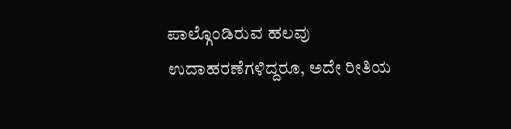ಪಾಲ್ಗೊಂಡಿರುವ ಹಲವು ಉದಾಹರಣೆಗಳಿದ್ದರೂ, ಅದೇ ರೀತಿಯ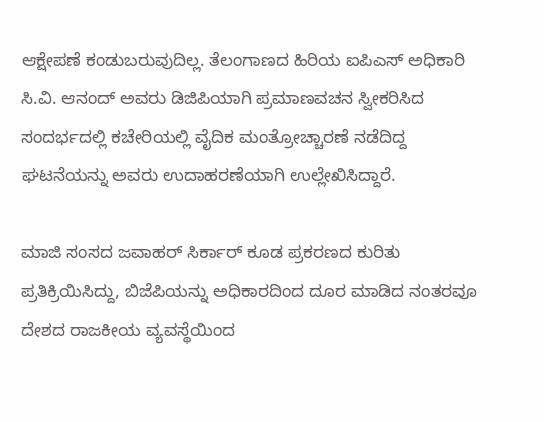ಆಕ್ಷೇಪಣೆ ಕಂಡುಬರುವುದಿಲ್ಲ. ತೆಲಂಗಾಣದ ಹಿರಿಯ ಐಪಿಎಸ್ ಅಧಿಕಾರಿ ಸಿ.ವಿ. ಆನಂದ್ ಅವರು ಡಿಜಿಪಿಯಾಗಿ ಪ್ರಮಾಣವಚನ ಸ್ವೀಕರಿಸಿದ ಸಂದರ್ಭದಲ್ಲಿ ಕಚೇರಿಯಲ್ಲಿ ವೈದಿಕ ಮಂತ್ರೋಚ್ಚಾರಣೆ ನಡೆದಿದ್ದ ಘಟನೆಯನ್ನು ಅವರು ಉದಾಹರಣೆಯಾಗಿ ಉಲ್ಲೇಖಿಸಿದ್ದಾರೆ.

ಮಾಜಿ ಸಂಸದ ಜವಾಹರ್ ಸಿರ್ಕಾರ್ ಕೂಡ ಪ್ರಕರಣದ ಕುರಿತು ಪ್ರತಿಕ್ರಿಯಿಸಿದ್ದು, ಬಿಜೆಪಿಯನ್ನು ಅಧಿಕಾರದಿಂದ ದೂರ ಮಾಡಿದ ನಂತರವೂ ದೇಶದ ರಾಜಕೀಯ ವ್ಯವಸ್ಥೆಯಿಂದ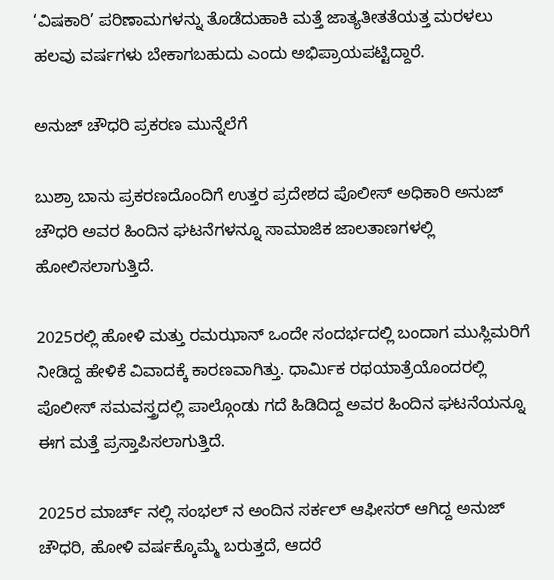‘ವಿಷಕಾರಿ’ ಪರಿಣಾಮಗಳನ್ನು ತೊಡೆದುಹಾಕಿ ಮತ್ತೆ ಜಾತ್ಯತೀತತೆಯತ್ತ ಮರಳಲು ಹಲವು ವರ್ಷಗಳು ಬೇಕಾಗಬಹುದು ಎಂದು ಅಭಿಪ್ರಾಯಪಟ್ಟಿದ್ದಾರೆ.

ಅನುಜ್ ಚೌಧರಿ ಪ್ರಕರಣ ಮುನ್ನೆಲೆಗೆ

ಬುಶ್ರಾ ಬಾನು ಪ್ರಕರಣದೊಂದಿಗೆ ಉತ್ತರ ಪ್ರದೇಶದ ಪೊಲೀಸ್ ಅಧಿಕಾರಿ ಅನುಜ್ ಚೌಧರಿ ಅವರ ಹಿಂದಿನ ಘಟನೆಗಳನ್ನೂ ಸಾಮಾಜಿಕ ಜಾಲತಾಣಗಳಲ್ಲಿ ಹೋಲಿಸಲಾಗುತ್ತಿದೆ.

2025ರಲ್ಲಿ ಹೋಳಿ ಮತ್ತು ರಮಝಾನ್ ಒಂದೇ ಸಂದರ್ಭದಲ್ಲಿ ಬಂದಾಗ ಮುಸ್ಲಿಮರಿಗೆ ನೀಡಿದ್ದ ಹೇಳಿಕೆ ವಿವಾದಕ್ಕೆ ಕಾರಣವಾಗಿತ್ತು. ಧಾರ್ಮಿಕ ರಥಯಾತ್ರೆಯೊಂದರಲ್ಲಿ ಪೊಲೀಸ್ ಸಮವಸ್ತ್ರದಲ್ಲಿ ಪಾಲ್ಗೊಂಡು ಗದೆ ಹಿಡಿದಿದ್ದ ಅವರ ಹಿಂದಿನ ಘಟನೆಯನ್ನೂ ಈಗ ಮತ್ತೆ ಪ್ರಸ್ತಾಪಿಸಲಾಗುತ್ತಿದೆ.

2025ರ ಮಾರ್ಚ್ ನಲ್ಲಿ ಸಂಭಲ್ ನ ಅಂದಿನ ಸರ್ಕಲ್ ಆಫೀಸರ್ ಆಗಿದ್ದ ಅನುಜ್ ಚೌಧರಿ, ಹೋಳಿ ವರ್ಷಕ್ಕೊಮ್ಮೆ ಬರುತ್ತದೆ, ಆದರೆ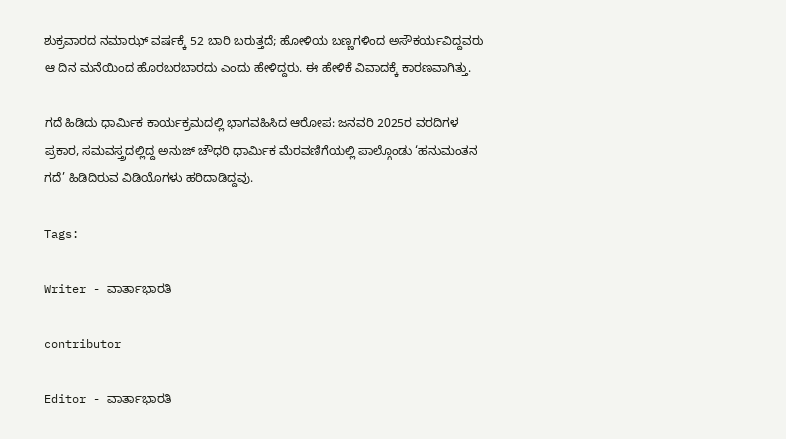ಶುಕ್ರವಾರದ ನಮಾಝ್ ವರ್ಷಕ್ಕೆ 52 ಬಾರಿ ಬರುತ್ತದೆ; ಹೋಳಿಯ ಬಣ್ಣಗಳಿಂದ ಅಸೌಕರ್ಯವಿದ್ದವರು ಆ ದಿನ ಮನೆಯಿಂದ ಹೊರಬರಬಾರದು ಎಂದು ಹೇಳಿದ್ದರು. ಈ ಹೇಳಿಕೆ ವಿವಾದಕ್ಕೆ ಕಾರಣವಾಗಿತ್ತು.

ಗದೆ ಹಿಡಿದು ಧಾರ್ಮಿಕ ಕಾರ್ಯಕ್ರಮದಲ್ಲಿ ಭಾಗವಹಿಸಿದ ಆರೋಪ: ಜನವರಿ 2025ರ ವರದಿಗಳ ಪ್ರಕಾರ, ಸಮವಸ್ತ್ರದಲ್ಲಿದ್ದ ಅನುಜ್ ಚೌಧರಿ ಧಾರ್ಮಿಕ ಮೆರವಣಿಗೆಯಲ್ಲಿ ಪಾಲ್ಗೊಂಡು ‘ಹನುಮಂತನ ಗದೆ’ ಹಿಡಿದಿರುವ ವಿಡಿಯೊಗಳು ಹರಿದಾಡಿದ್ದವು.

Tags:

Writer - ವಾರ್ತಾಭಾರತಿ

contributor

Editor - ವಾರ್ತಾಭಾರತಿ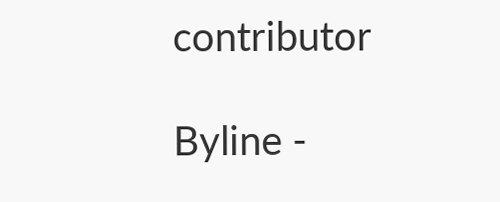contributor

Byline -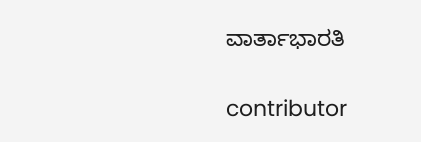ವಾರ್ತಾಭಾರತಿ

contributor